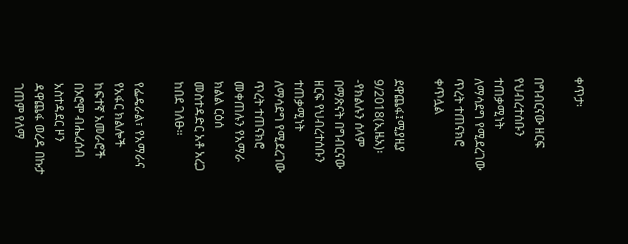ቀጥታ፡

በግብርናው ዘርፍ የህብረተሰቡን ተጠቃሚነት ለማሳደግ የሚደረገው ጥረት ተጠናክሮ ቀጥሏል

ደዋጨፋ፤ሚያዚያ 9/2018(ኢዜአ)፡-የክልሉን ሰላም በማጽናት በግብርናው ዘርፍ የህብረተሰቡን ተጠቃሚነት ለማሳደግ የሚደረገው ጥረት ተጠናክሮ መቀጠሉን የአማራ ክልል ርዕሰ መስተዳድር አቶ አረጋ ከበደ ገለፁ።

የፌዴራል፣ የአማራና የአፋር ክልሎች ከፍተኛ አመራሮች በኦሮሞ ብሔረሰብ አስተዳደር ዞን ዳዋጨፋ ወረዳ በኩታ ገጠም የለማ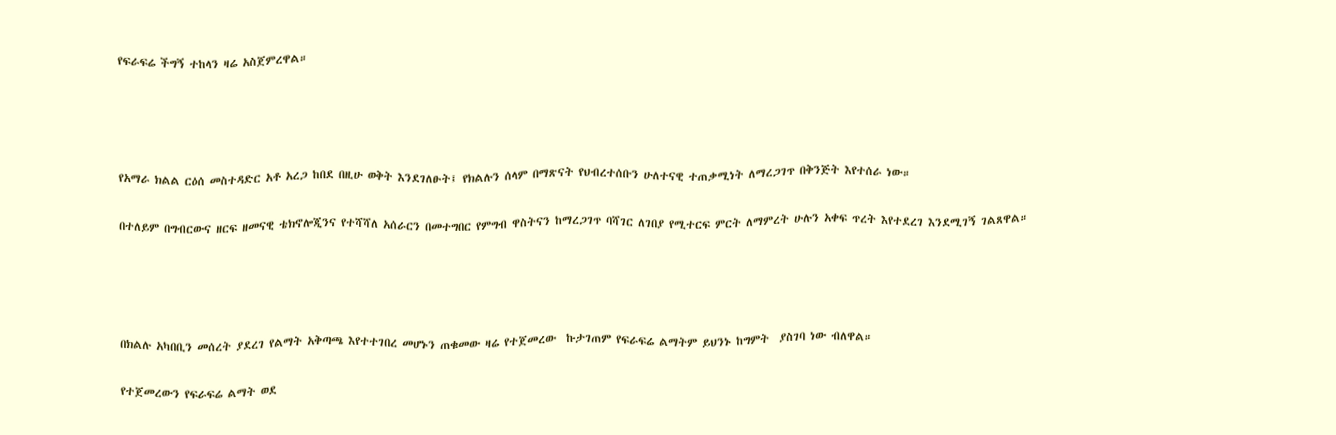የፍራፍሬ ችግኝ ተከላን ዛሬ አስጀምረዋል።




የአማራ ክልል ርዕሰ መስተዳድር አቶ አረጋ ከበደ በዚሁ ወቅት እንደገለፁት፤ የክልሉን ሰላም በማጽናት የህብረተሰቡን ሁለተናዊ ተጠቃሚነት ለማረጋገጥ በቅንጅት እየተሰራ ነው።

በተለይም በግብርውና ዘርፍ ዘመናዊ ቴክኖሎጂንና የተሻሻለ አሰራርን በመተግበር የምግብ ዋስትናን ከማረጋገጥ ባሻገር ለገበያ የሚተርፍ ምርት ለማምረት ሁሉን አቀፍ ጥረት እየተደረገ እንደሚገኝ ገልጸዋል።




በክልሉ አካበቢን መሰረት ያደረገ የልማት አቅጣጫ እየተተገበረ መሆኑን ጠቁመው ዛሬ የተጀመረው  ኩታገጠም የፍራፍሬ ልማትም ይህንኑ ከግምት  ያስገባ ነው ብለዋል።

የተጀመረውን የፍራፍሬ ልማት ወደ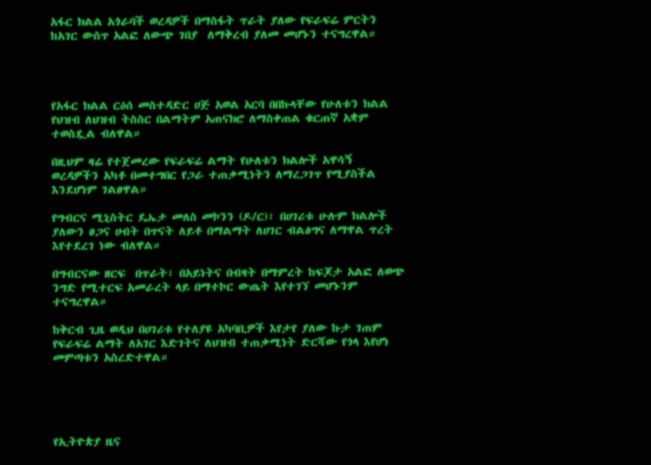አፋር ክልል አጎራባች ወረዳዎች በማስፋት ጥራት ያለው የፍራፍሬ ምርትን ከአገር ውስጥ አልፎ ለውጭ ገበያ  ለማቅረብ ያለመ መሆኑን ተናግረዋል።




የአፋር ክልል ርዕሰ መስተዳድር ሀጅ አወል አርባ በበኩላቸው የሁለቱን ክልል የህዝብ ለህዝብ ትስስር በልማትም አጠናክሮ ለማስቀጠል ቁርጠኛ አቋም ተወስዷል ብለዋል።

በዚህም ዛሬ የተጀመረው የፍራፍሬ ልማት የሁለቱን ክልሎች አዋሳኝ ወረዳዎችን አካቶ በመተግበር የጋራ ተጠቃሚነትን ለማረጋገጥ የሚያስችል እንደሆነም ገልፀዋል።

የግብርና ሚኒስትር ዴኤታ መለስ መኮንን (ዶ/ር)፣ በሀገሪቱ ሁሉም ክልሎች ያለውን ፀጋና ሀብት በጥናት ለይቶ በማልማት ለሀገር ብልፅግና ለማዋል ጥረት እየተደረገ ነው ብለዋል።

በግብርናው ዘርፍ  በጥራት፣ በአይነትና በብዛት በማምረት ከፍጆታ አልፎ ለወጭ ንግድ የሚተርፍ አመራረት ላይ በማተኮር ውጤት እየተገኘ መሆኑንም  ተናግረዋል።

ከቅርብ ጊዜ ወዲህ በሀገሪቱ የተለያዩ አካባቢዎች እየታየ ያለው ኩታ ገጠም የፍራፍሬ ልማት ለአገር እድገትና ለህዝብ ተጠቃሚነት ድርሻው የጎላ እየሆነ መምጣቱን አስረድተዋል።





የኢትዮጵያ ዜና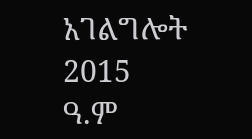አገልግሎት
2015
ዓ.ም